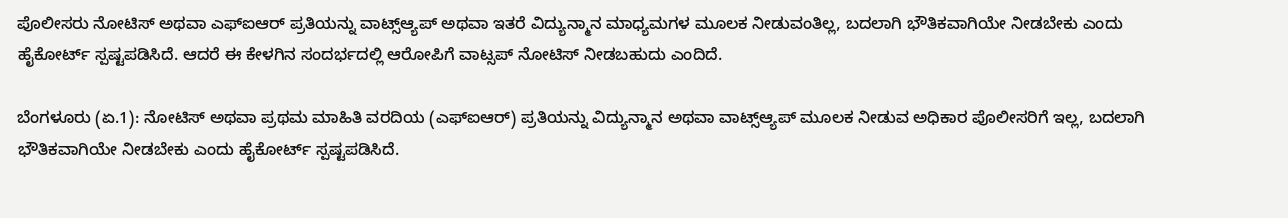ಪೊಲೀಸರು ನೋಟಿಸ್ ಅಥವಾ ಎಫ್‌ಐಆರ್ ಪ್ರತಿಯನ್ನು ವಾಟ್ಸ್ಆ್ಯಪ್‌ ಅಥವಾ ಇತರೆ ವಿದ್ಯುನ್ಮಾನ ಮಾಧ್ಯಮಗಳ ಮೂಲಕ ನೀಡುವಂತಿಲ್ಲ, ಬದಲಾಗಿ ಭೌತಿಕವಾಗಿಯೇ ನೀಡಬೇಕು ಎಂದು ಹೈಕೋರ್ಟ್‌ ಸ್ಪಷ್ಟಪಡಿಸಿದೆ. ಆದರೆ ಈ ಕೇಳಗಿನ ಸಂದರ್ಭದಲ್ಲಿ ಆರೋಪಿಗೆ ವಾಟ್ಸಪ್ ನೋಟಿಸ್ ನೀಡಬಹುದು ಎಂದಿದೆ.

ಬೆಂಗಳೂರು (ಏ.1): ನೋಟಿಸ್ ಅಥವಾ ಪ್ರಥಮ ಮಾಹಿತಿ ವರದಿಯ (ಎಫ್‌ಐಆರ್) ಪ್ರತಿಯನ್ನು ವಿದ್ಯುನ್ಮಾನ ಅಥವಾ ವಾಟ್ಸ್ಆ್ಯಪ್‌ ಮೂಲಕ ನೀಡುವ ಅಧಿಕಾರ ಪೊಲೀಸರಿಗೆ ಇಲ್ಲ, ಬದಲಾಗಿ ಭೌತಿಕವಾಗಿಯೇ ನೀಡಬೇಕು ಎಂದು ಹೈಕೋರ್ಟ್‌ ಸ್ಪಷ್ಟಪಡಿಸಿದೆ.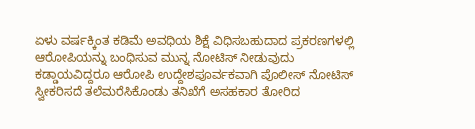ಏಳು ವರ್ಷಕ್ಕಿಂತ ಕಡಿಮೆ ಅವಧಿಯ ಶಿಕ್ಷೆ ವಿಧಿಸಬಹುದಾದ ಪ್ರಕರಣಗಳಲ್ಲಿ ಆರೋಪಿಯನ್ನು ಬಂಧಿಸುವ ಮುನ್ನ ನೋಟಿಸ್ ನೀಡುವುದು ಕಡ್ಡಾಯವಿದ್ದರೂ ಆರೋಪಿ ಉದ್ದೇಶಪೂರ್ವಕವಾಗಿ ಪೊಲೀಸ್ ನೋಟಿಸ್ ಸ್ವೀಕರಿಸದೆ ತಲೆಮರೆಸಿಕೊಂಡು ತನಿಖೆಗೆ ಅಸಹಕಾರ ತೋರಿದ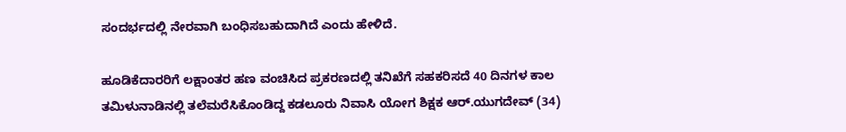ಸಂದರ್ಭದಲ್ಲಿ ನೇರವಾಗಿ ಬಂಧಿಸಬಹುದಾಗಿದೆ ಎಂದು ಹೇಳಿದೆ.

ಹೂಡಿಕೆದಾರರಿಗೆ ಲಕ್ಷಾಂತರ ಹಣ ವಂಚಿಸಿದ ಪ್ರಕರಣದಲ್ಲಿ ತನಿಖೆಗೆ ಸಹಕರಿಸದೆ 40 ದಿನಗಳ ಕಾಲ ತಮಿಳುನಾಡಿನಲ್ಲಿ ತಲೆಮರೆಸಿಕೊಂಡಿದ್ದ ಕಡಲೂರು ನಿವಾಸಿ ಯೋಗ ಶಿಕ್ಷಕ ಆರ್‌.ಯುಗದೇವ್‌ (34)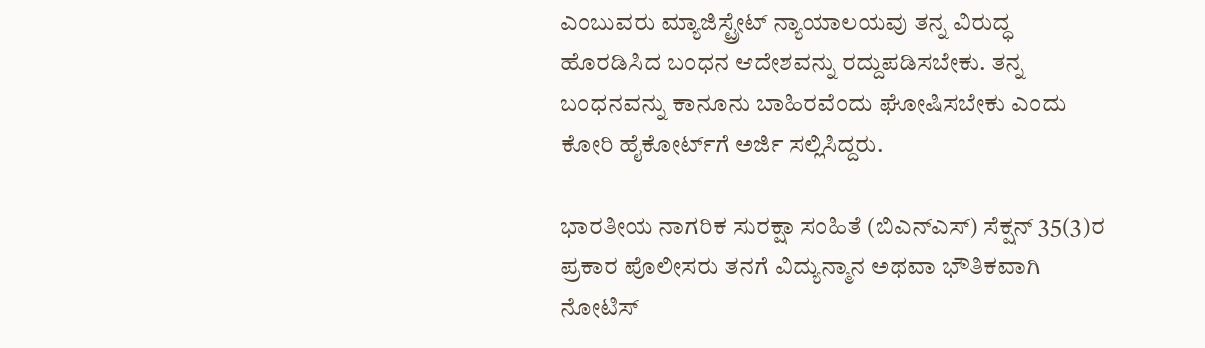ಎಂಬುವರು ಮ್ಯಾಜಿಸ್ಟ್ರೇಟ್‌ ನ್ಯಾಯಾಲಯವು ತನ್ನ ವಿರುದ್ಧ ಹೊರಡಿಸಿದ ಬಂಧನ ಆದೇಶವನ್ನು ರದ್ದುಪಡಿಸಬೇಕು. ತನ್ನ ಬಂಧನವನ್ನು ಕಾನೂನು ಬಾಹಿರವೆಂದು ಘೋಷಿಸಬೇಕು ಎಂದು ಕೋರಿ ಹೈಕೋರ್ಟ್‌ಗೆ ಅರ್ಜಿ ಸಲ್ಲಿಸಿದ್ದರು.

ಭಾರತೀಯ ನಾಗರಿಕ ಸುರಕ್ಷಾ ಸಂಹಿತೆ (ಬಿಎನ್‌ಎಸ್‌) ಸೆಕ್ಷನ್‌ 35(3)ರ ಪ್ರಕಾರ ಪೊಲೀಸರು ತನಗೆ ವಿದ್ಯುನ್ಮಾನ ಅಥವಾ ಭೌತಿಕವಾಗಿ ನೋಟಿಸ್‌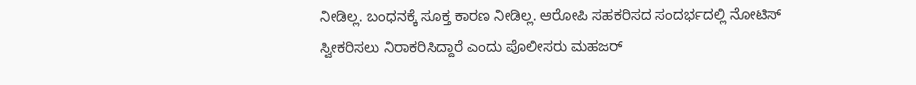ನೀಡಿಲ್ಲ. ಬಂಧನಕ್ಕೆ ಸೂಕ್ತ ಕಾರಣ ನೀಡಿಲ್ಲ. ಆರೋಪಿ ಸಹಕರಿಸದ ಸಂದರ್ಭದಲ್ಲಿ ನೋಟಿಸ್ ಸ್ವೀಕರಿಸಲು ನಿರಾಕರಿಸಿದ್ದಾರೆ ಎಂದು ಪೊಲೀಸರು ಮಹಜರ್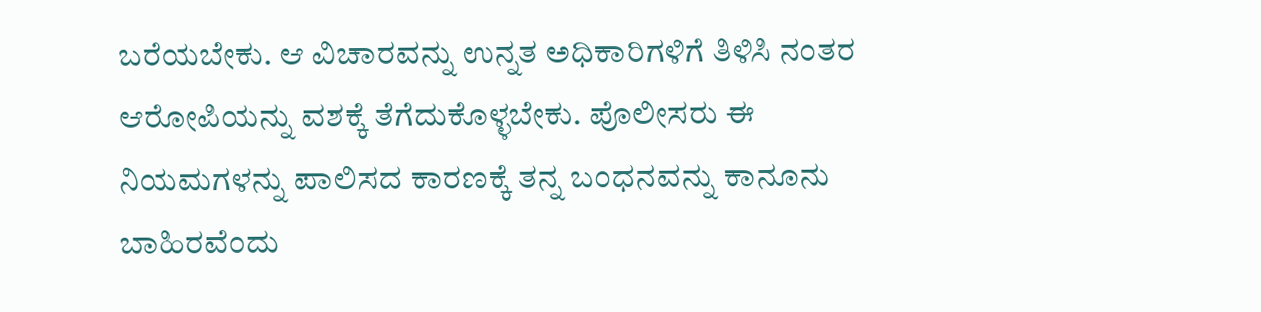ಬರೆಯಬೇಕು. ಆ ವಿಚಾರವನ್ನು ಉನ್ನತ ಅಧಿಕಾರಿಗಳಿಗೆ ತಿಳಿಸಿ ನಂತರ ಆರೋಪಿಯನ್ನು ವಶಕ್ಕೆ ತೆಗೆದುಕೊಳ್ಳಬೇಕು. ಪೊಲೀಸರು ಈ ನಿಯಮಗಳನ್ನು ಪಾಲಿಸದ ಕಾರಣಕ್ಕೆ ತನ್ನ ಬಂಧನವನ್ನು ಕಾನೂನು ಬಾಹಿರವೆಂದು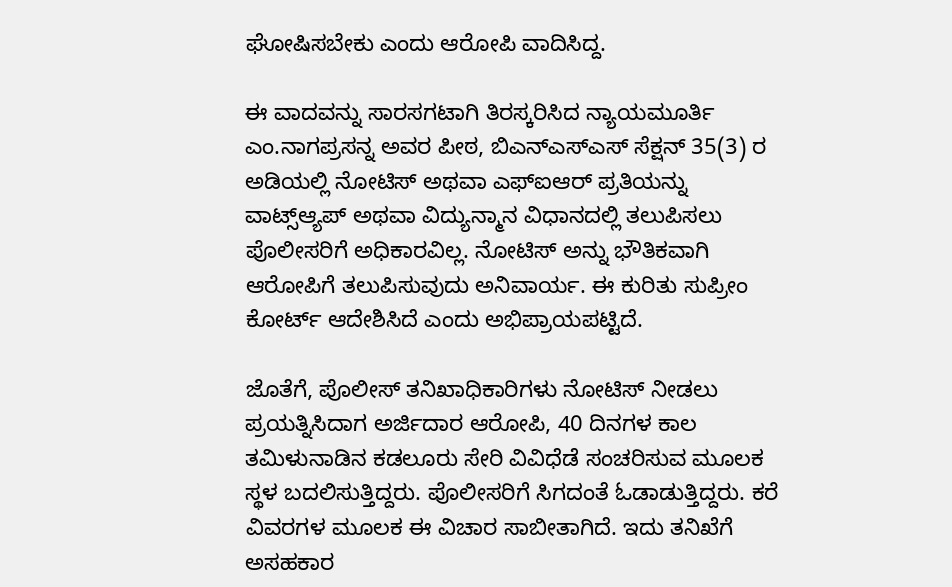ಘೋಷಿಸಬೇಕು ಎಂದು ಆರೋಪಿ ವಾದಿಸಿದ್ದ.

ಈ ವಾದವನ್ನು ಸಾರಸಗಟಾಗಿ ತಿರಸ್ಕರಿಸಿದ ನ್ಯಾಯಮೂರ್ತಿ ಎಂ.ನಾಗಪ್ರಸನ್ನ ಅವರ ಪೀಠ, ಬಿಎನ್ಎಸ್ಎಸ್ ಸೆಕ್ಷನ್ 35(3) ರ ಅಡಿಯಲ್ಲಿ ನೋಟಿಸ್ ಅಥವಾ ಎಫ್ಐಆರ್ ಪ್ರತಿಯನ್ನು ವಾಟ್ಸ್ಆ್ಯಪ್‌ ಅಥವಾ ವಿದ್ಯುನ್ಮಾನ ವಿಧಾನದಲ್ಲಿ ತಲುಪಿಸಲು ಪೊಲೀಸರಿಗೆ ಅಧಿಕಾರವಿಲ್ಲ. ನೋಟಿಸ್ ಅನ್ನು ಭೌತಿಕವಾಗಿ ಆರೋಪಿಗೆ ತಲುಪಿಸುವುದು ಅನಿವಾರ್ಯ. ಈ ಕುರಿತು ಸುಪ್ರೀಂ ಕೋರ್ಟ್‌ ಆದೇಶಿಸಿದೆ ಎಂದು ಅಭಿಪ್ರಾಯಪಟ್ಟಿದೆ.

ಜೊತೆಗೆ, ಪೊಲೀಸ್‌ ತನಿಖಾಧಿಕಾರಿಗಳು ನೋಟಿಸ್ ನೀಡಲು ಪ್ರಯತ್ನಿಸಿದಾಗ ಅರ್ಜಿದಾರ ಆರೋಪಿ, 40 ದಿನಗಳ ಕಾಲ ತಮಿಳುನಾಡಿನ ಕಡಲೂರು ಸೇರಿ ವಿವಿಧೆಡೆ ಸಂಚರಿಸುವ ಮೂಲಕ ಸ್ಥಳ ಬದಲಿಸುತ್ತಿದ್ದರು. ಪೊಲೀಸರಿಗೆ ಸಿಗದಂತೆ ಓಡಾಡುತ್ತಿದ್ದರು. ಕರೆ ವಿವರಗಳ ಮೂಲಕ ಈ ವಿಚಾರ ಸಾಬೀತಾಗಿದೆ. ಇದು ತನಿಖೆಗೆ ಅಸಹಕಾರ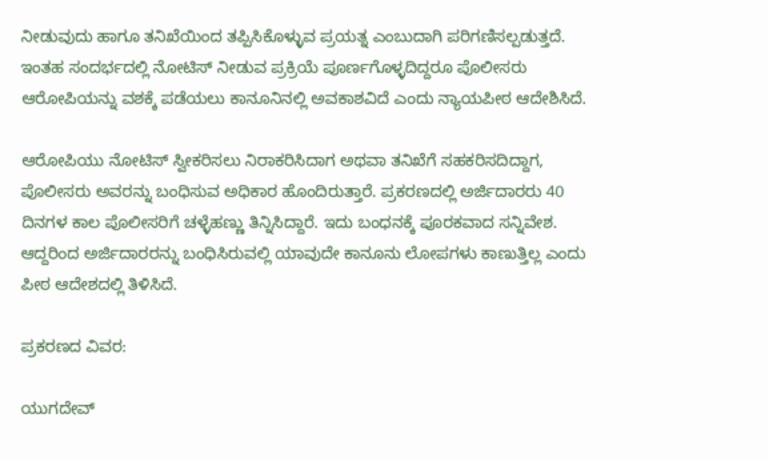ನೀಡುವುದು ಹಾಗೂ ತನಿಖೆಯಿಂದ ತಪ್ಪಿಸಿಕೊಳ್ಳುವ ಪ್ರಯತ್ನ ಎಂಬುದಾಗಿ ಪರಿಗಣಿಸಲ್ಪಡುತ್ತದೆ. ಇಂತಹ ಸಂದರ್ಭದಲ್ಲಿ ನೋಟಿಸ್ ನೀಡುವ ಪ್ರಕ್ರಿಯೆ ಪೂರ್ಣಗೊಳ್ಳದಿದ್ದರೂ ಪೊಲೀಸರು ಆರೋಪಿಯನ್ನು ವಶಕ್ಕೆ ಪಡೆಯಲು ಕಾನೂನಿನಲ್ಲಿ ಅವಕಾಶವಿದೆ ಎಂದು ನ್ಯಾಯಪೀಠ ಆದೇಶಿಸಿದೆ.

ಆರೋಪಿಯು ನೋಟಿಸ್ ಸ್ವೀಕರಿಸಲು ನಿರಾಕರಿಸಿದಾಗ ಅಥವಾ ತನಿಖೆಗೆ ಸಹಕರಿಸದಿದ್ದಾಗ, ಪೊಲೀಸರು ಅವರನ್ನು ಬಂಧಿಸುವ ಅಧಿಕಾರ ಹೊಂದಿರುತ್ತಾರೆ. ಪ್ರಕರಣದಲ್ಲಿ ಅರ್ಜಿದಾರರು 40 ದಿನಗಳ ಕಾಲ ಪೊಲೀಸರಿಗೆ ಚಳ್ಳೆಹಣ್ಣು ತಿನ್ನಿಸಿದ್ದಾರೆ. ಇದು ಬಂಧನಕ್ಕೆ ಪೂರಕವಾದ ಸನ್ನಿವೇಶ. ಆದ್ದರಿಂದ ಅರ್ಜಿದಾರರನ್ನು ಬಂಧಿಸಿರುವಲ್ಲಿ ಯಾವುದೇ ಕಾನೂನು ಲೋಪಗಳು ಕಾಣುತ್ತಿಲ್ಲ ಎಂದು ಪೀಠ ಆದೇಶದಲ್ಲಿ ತಿಳಿಸಿದೆ.

ಪ್ರಕರಣದ ವಿವರ:

ಯುಗದೇವ್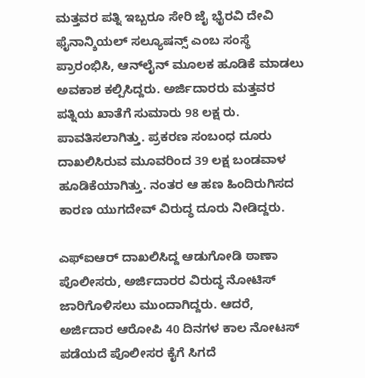ಮತ್ತವರ ಪತ್ನಿ ಇಬ್ಬರೂ ಸೇರಿ ಜೈ ಭೈರವಿ ದೇವಿ ಫೈನಾನ್ಶಿಯಲ್ ಸಲ್ಯೂಷನ್ಸ್ ಎಂಬ ಸಂಸ್ಥೆ ಪ್ರಾರಂಭಿಸಿ, ಆನ್‌ಲೈನ್‌ ಮೂಲಕ ಹೂಡಿಕೆ ಮಾಡಲು ಅವಕಾಶ ಕಲ್ಪಿಸಿದ್ದರು. ಅರ್ಜಿದಾರರು ಮತ್ತವರ ಪತ್ನಿಯ ಖಾತೆಗೆ ಸುಮಾರು 98 ಲಕ್ಷ ರು. ಪಾವತಿಸಲಾಗಿತ್ತು. ಪ್ರಕರಣ ಸಂಬಂಧ ದೂರು ದಾಖಲಿಸಿರುವ ಮೂವರಿಂದ 39 ಲಕ್ಷ ಬಂಡವಾಳ ಹೂಡಿಕೆಯಾಗಿತ್ತು. ನಂತರ ಆ ಹಣ ಹಿಂದಿರುಗಿಸದ ಕಾರಣ ಯುಗದೇವ್‌ ವಿರುದ್ಧ ದೂರು ನೀಡಿದ್ದರು.

ಎಫ್‌ಐಆರ್‌ ದಾಖಲಿಸಿದ್ದ ಆಡುಗೋಡಿ ಠಾಣಾ ಪೊಲೀಸರು, ಅರ್ಜಿದಾರರ ವಿರುದ್ಧ ನೋಟಿಸ್ ಜಾರಿಗೊಳಿಸಲು ಮುಂದಾಗಿದ್ದರು. ಆದರೆ, ಅರ್ಜಿದಾರ ಆರೋಪಿ 40 ದಿನಗಳ ಕಾಲ ನೋಟಸ್ ಪಡೆಯದೆ ಪೊಲೀಸರ ಕೈಗೆ ಸಿಗದೆ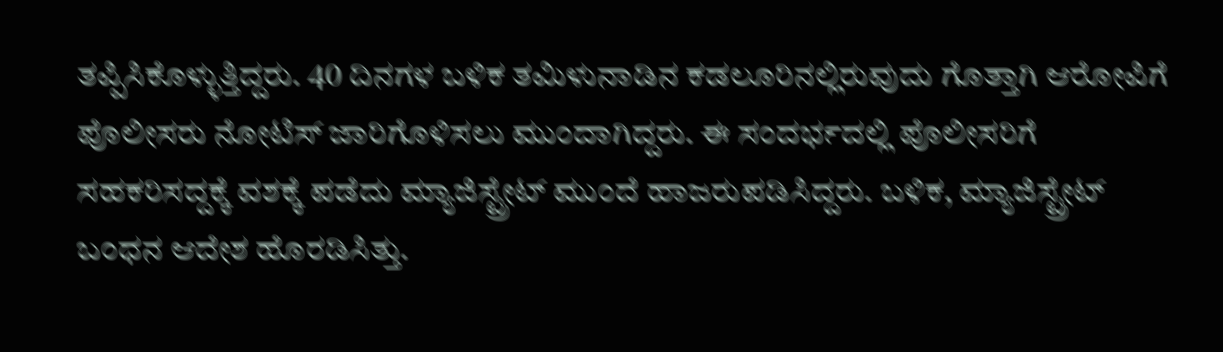ತಪ್ಪಿಸಿಕೊಳ್ಳುತ್ತಿದ್ದರು. 40 ದಿನಗಳ ಬಳಿಕ ತಮಿಳುನಾಡಿನ ಕಡಲೂರಿನಲ್ಲಿರುವುದು ಗೊತ್ತಾಗಿ ಆರೋಪಿಗೆ ಪೊಲೀಸರು ನೋಟಿಸ್ ಜಾರಿಗೊಳಿಸಲು ಮುಂದಾಗಿದ್ದರು. ಈ ಸಂದರ್ಭದಲ್ಲಿ ಪೊಲೀಸರಿಗೆ ಸಹಕರಿಸದ್ದಕ್ಕೆ ವಶಕ್ಕೆ ಪಡೆದು ಮ್ಯಾಜಿಸ್ಟ್ರೇಟ್ ಮುಂದೆ ಹಾಜರುಪಡಿಸಿದ್ದರು. ಬಳಿಕ, ಮ್ಯಾಜಿಸ್ಟ್ರೇಟ್ ಬಂಧನ ಆದೇಶ ಹೊರಡಿಸಿತ್ತು.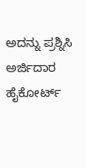ಅದನ್ನು ಪ್ರಶ್ನಿಸಿ ಅರ್ಜಿದಾರ ಹೈಕೋರ್ಟ್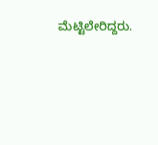ಮೆಟ್ಟಿಲೇರಿದ್ದರು.